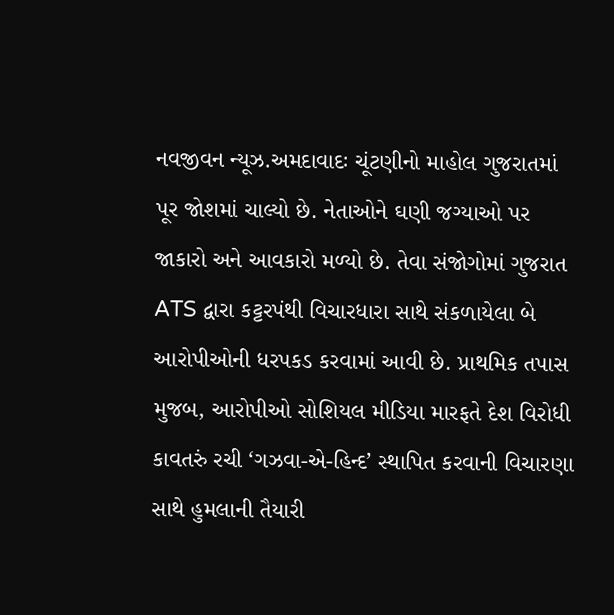નવજીવન ન્યૂઝ.અમદાવાદઃ ચૂંટણીનો માહોલ ગુજરાતમાં પૂર જોશમાં ચાલ્યો છે. નેતાઓને ઘણી જગ્યાઓ પર જાકારો અને આવકારો મળ્યો છે. તેવા સંજોગોમાં ગુજરાત ATS દ્વારા કટ્ટરપંથી વિચારધારા સાથે સંકળાયેલા બે આરોપીઓની ધરપકડ કરવામાં આવી છે. પ્રાથમિક તપાસ મુજબ, આરોપીઓ સોશિયલ મીડિયા મારફતે દેશ વિરોધી કાવતરું રચી ‘ગઝવા-એ-હિન્દ’ સ્થાપિત કરવાની વિચારણા સાથે હુમલાની તૈયારી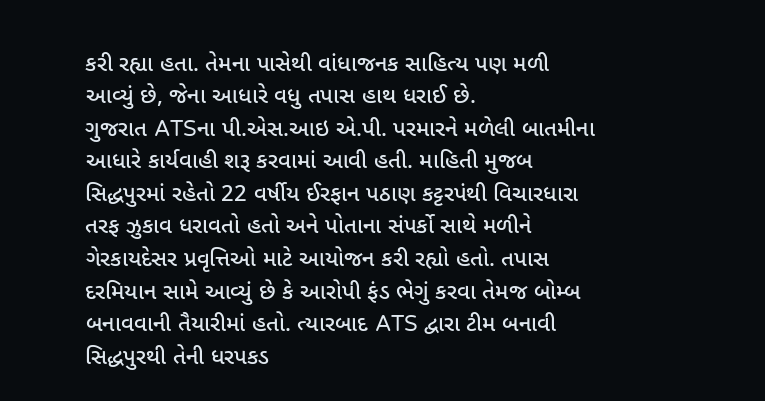કરી રહ્યા હતા. તેમના પાસેથી વાંધાજનક સાહિત્ય પણ મળી આવ્યું છે, જેના આધારે વધુ તપાસ હાથ ધરાઈ છે.
ગુજરાત ATSના પી.એસ.આઇ એ.પી. પરમારને મળેલી બાતમીના આધારે કાર્યવાહી શરૂ કરવામાં આવી હતી. માહિતી મુજબ સિદ્ધપુરમાં રહેતો 22 વર્ષીય ઈરફાન પઠાણ કટ્ટરપંથી વિચારધારા તરફ ઝુકાવ ધરાવતો હતો અને પોતાના સંપર્કો સાથે મળીને ગેરકાયદેસર પ્રવૃત્તિઓ માટે આયોજન કરી રહ્યો હતો. તપાસ દરમિયાન સામે આવ્યું છે કે આરોપી ફંડ ભેગું કરવા તેમજ બોમ્બ બનાવવાની તૈયારીમાં હતો. ત્યારબાદ ATS દ્વારા ટીમ બનાવી સિદ્ધપુરથી તેની ધરપકડ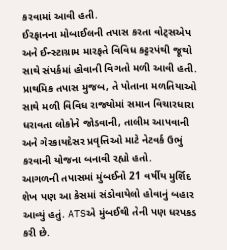કરવામાં આવી હતી.
ઈરફાનના મોબાઈલની તપાસ કરતા વોટ્સએપ અને ઈન્સ્ટાગ્રામ મારફતે વિવિધ કટ્ટરપંથી જૂથો સાથે સંપર્કમાં હોવાની વિગતો મળી આવી હતી. પ્રાથમિક તપાસ મુજબ, તે પોતાના મળતિયાઓ સાથે મળી વિવિધ રાજ્યોમાં સમાન વિચારધારા ધરાવતા લોકોને જોડવાની, તાલીમ આપવાની અને ગેરકાયદેસર પ્રવૃત્તિઓ માટે નેટવર્ક ઉભું કરવાની યોજના બનાવી રહ્યો હતો.
આગળની તપાસમાં મુંબઈનો 21 વર્ષીય મુર્શિદ શેખ પણ આ કેસમાં સંડોવાયેલો હોવાનું બહાર આવ્યું હતું. ATSએ મુંબઈથી તેની પણ ધરપકડ કરી છે.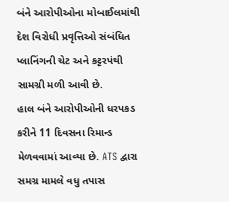બંને આરોપીઓના મોબાઈલમાંથી દેશ વિરોધી પ્રવૃત્તિઓ સંબંધિત પ્લાનિંગની ચેટ અને કટ્ટરપંથી સામગ્રી મળી આવી છે.
હાલ બંને આરોપીઓની ધરપકડ કરીને 11 દિવસના રિમાન્ડ મેળવવામાં આવ્યા છે. ATS દ્વારા સમગ્ર મામલે વધુ તપાસ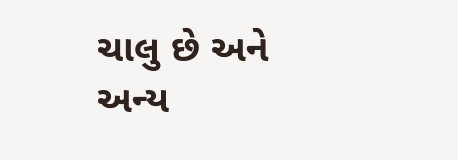ચાલુ છે અને અન્ય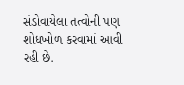સંડોવાયેલા તત્વોની પણ શોધખોળ કરવામાં આવી રહી છે.